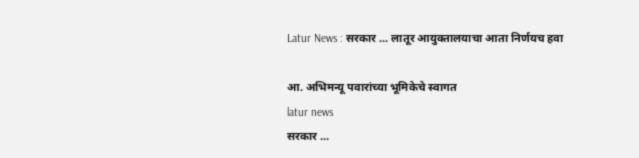Latur News : सरकार ... लातूर आयुक्तालयाचा आता निर्णयच हवा

आ. अभिमन्यू पवारांच्या भूमिकेचे स्वागत
latur news
सरकार ...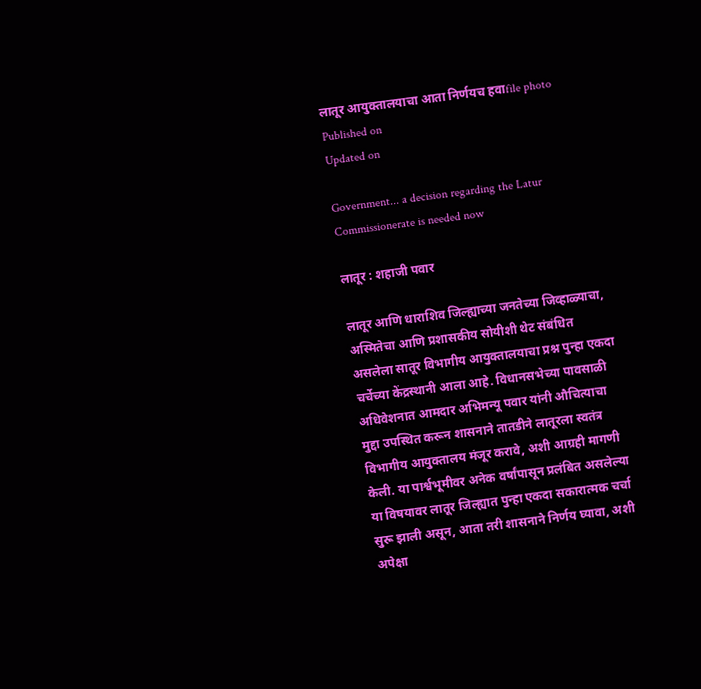लातूर आयुक्तालयाचा आता निर्णयच हवाfile photo
Published on
Updated on

Government... a decision regarding the Latur Commissionerate is needed now

लातूर : शहाजी पवार

लातूर आणि धाराशिव जिल्ह्याच्या जनतेच्या जिव्हाळ्याचा, अस्मितेचा आणि प्रशासकीय सोयीशी थेट संबंधित असलेला सातूर विभागीय आयुक्तालयाचा प्रश्न पुन्हा एकदा चर्चेच्या केंद्रस्थानी आला आहे. विधानसभेच्या पावसाळी अधिवेशनात आमदार अभिमन्यू पवार यांनी औचित्याचा मुद्दा उपस्थित करून शासनाने तातडीने लातूरला स्वतंत्र विभागीय आयुक्तालय मंजूर करावे, अशी आग्रही मागणी केली. या पार्श्वभूमीवर अनेक वर्षांपासून प्रलंबित असलेल्या या विषयावर लातूर जिल्ह्यात पुन्हा एकदा सकारात्मक चर्चा सुरू झाली असून, आता तरी शासनाने निर्णय घ्यावा, अशी अपेक्षा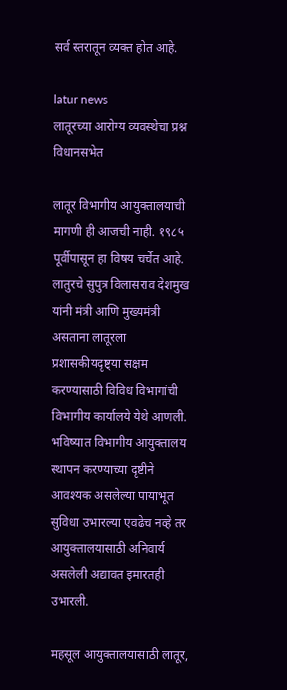सर्व स्तरातून व्यक्त होत आहे.

latur news
लातूरच्या आरोग्य व्यवस्थेचा प्रश्न विधानसभेत

लातूर विभागीय आयुक्तालयाची मागणी ही आजची नाही. १९८५ पूर्वीपासून हा विषय चर्चेत आहे. लातुरचे सुपुत्र विलासराव देशमुख यांनी मंत्री आणि मुख्यमंत्री असताना लातूरला प्रशासकीयदृष्ट्या सक्षम करण्यासाठी विविध विभागांची विभागीय कार्यालये येथे आणली. भविष्यात विभागीय आयुक्तालय स्थापन करण्याच्या दृष्टीने आवश्यक असलेल्या पायाभूत सुविधा उभारल्या एवढेच नव्हे तर आयुक्तालयासाठी अनिवार्य असलेली अद्यावत इमारतही उभारली.

महसूल आयुक्तालयासाठी लातूर,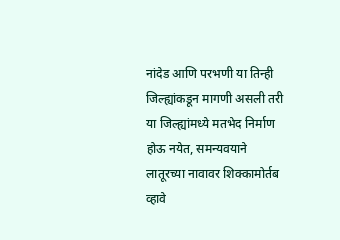नांदेड आणि परभणी या तिन्ही जिल्ह्यांकडून मागणी असली तरी या जिल्ह्यांमध्ये मतभेद निर्माण होऊ नयेत, समन्यवयाने लातूरच्या नावावर शिक्कामोर्तब व्हावे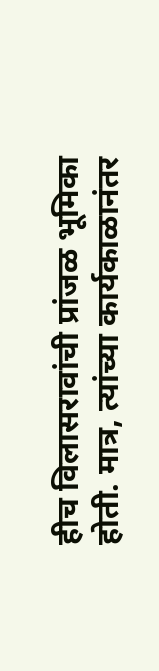हीच विलासरावांची प्रांजळ भूमिका होती. मात्र, त्यांच्या कार्यकाळानंतर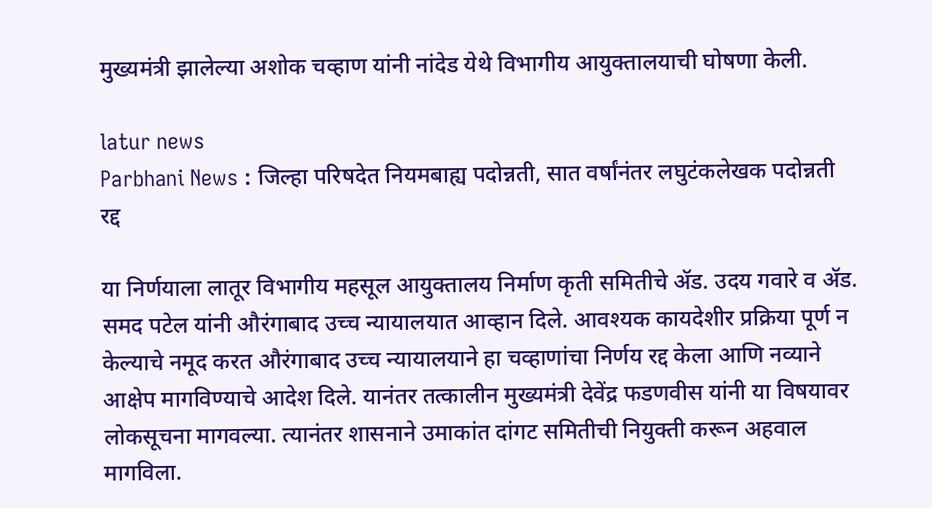मुख्यमंत्री झालेल्या अशोक चव्हाण यांनी नांदेड येथे विभागीय आयुक्तालयाची घोषणा केली.

latur news
Parbhani News : जिल्हा परिषदेत नियमबाह्य पदोन्नती, सात वर्षांनंतर लघुटंकलेखक पदोन्नती रद्द

या निर्णयाला लातूर विभागीय महसूल आयुक्तालय निर्माण कृती समितीचे ॲड. उदय गवारे व ॲड. समद पटेल यांनी औरंगाबाद उच्च न्यायालयात आव्हान दिले. आवश्यक कायदेशीर प्रक्रिया पूर्ण न केल्याचे नमूद करत औरंगाबाद उच्च न्यायालयाने हा चव्हाणांचा निर्णय रद्द केला आणि नव्याने आक्षेप मागविण्याचे आदेश दिले. यानंतर तत्कालीन मुख्यमंत्री देवेंद्र फडणवीस यांनी या विषयावर लोकसूचना मागवल्या. त्यानंतर शासनाने उमाकांत दांगट समितीची नियुक्ती करून अहवाल मागविला.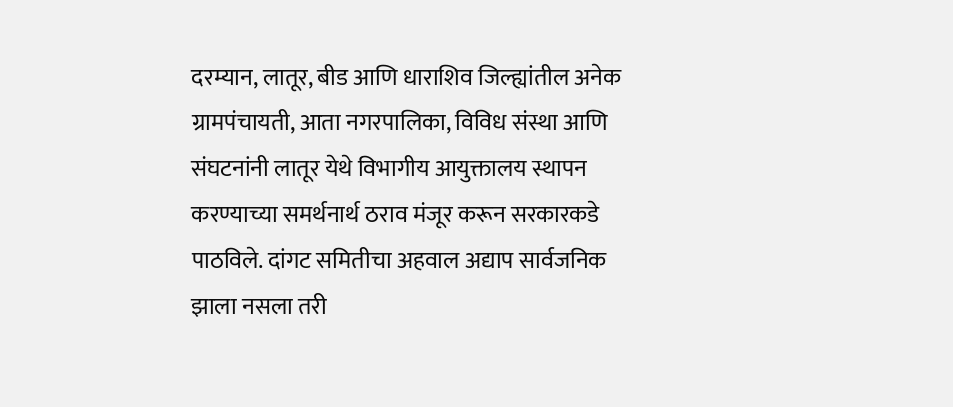दरम्यान, लातूर, बीड आणि धाराशिव जिल्ह्यांतील अनेक ग्रामपंचायती, आता नगरपालिका, विविध संस्था आणि संघटनांनी लातूर येथे विभागीय आयुक्तालय स्थापन करण्याच्या समर्थनार्थ ठराव मंजूर करून सरकारकडे पाठविले. दांगट समितीचा अहवाल अद्याप सार्वजनिक झाला नसला तरी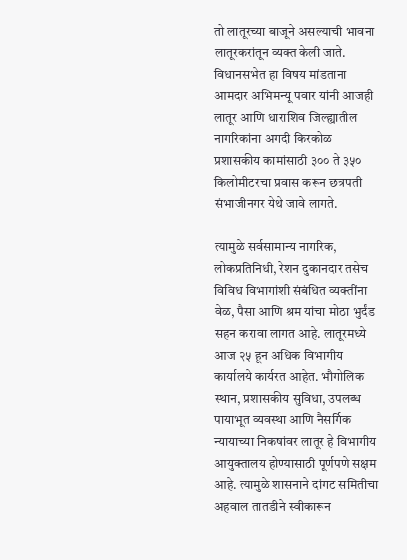तो लातूरच्या बाजूने असल्याची भावना लातूरकरांतून व्यक्त केली जाते. विधानसभेत हा विषय मांडताना आमदार अभिमन्यू पवार यांनी आजही लातूर आणि धाराशिव जिल्ह्यातील नागरिकांना अगदी किरकोळ प्रशासकीय कामांसाठी ३०० ते ३५० किलोमीटरचा प्रवास करून छत्रपती संभाजीनगर येथे जावे लागते.

त्यामुळे सर्वसामान्य नागरिक, लोकप्रतिनिधी, रेशन दुकानदार तसेच विविध विभागांशी संबंधित व्यक्तींना वेळ, पैसा आणि श्रम यांचा मोठा भुर्दंड सहन करावा लागत आहे. लातूरमध्ये आज २५ हून अधिक विभागीय कार्यालये कार्यरत आहेत. भौगोलिक स्थान, प्रशासकीय सुविधा, उपलब्ध पायाभूत व्यवस्था आणि नैसर्गिक न्यायाच्या निकषांवर लातूर हे विभागीय आयुक्तालय होण्यासाठी पूर्णपणे सक्षम आहे. त्यामुळे शासनाने दांगट समितीचा अहवाल तातडीने स्वीकारून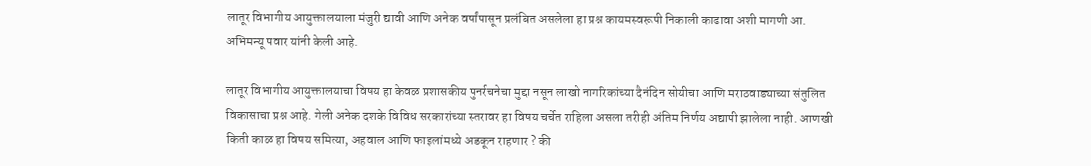लातूर विभागीय आयुक्तालयाला मंजुरी द्यावी आणि अनेक वर्षांपासून प्रलंबित असलेला हा प्रश्न कायमस्वरूपी निकाली काढावा अशी मागणी आ. अभिमन्यू पवार यांनी केली आहे.

लातूर विभागीय आयुक्तालयाचा विषय हा केवळ प्रशासकीय पुनर्रचनेचा मुद्दा नसून लाखो नागरिकांच्या दैनंदिन सोयीचा आणि मराठवाड्याच्या संतुलित विकासाचा प्रश्न आहे. गेली अनेक दशके विविध सरकारांच्या स्तरावर हा विषय चर्चेत राहिला असला तरीही अंतिम निर्णय अद्यापी झालेला नाही. आणखी किती काळ हा विषय समित्या, अहवाल आणि फाइलांमध्ये अडकून राहणार ? की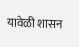यावेळी शासन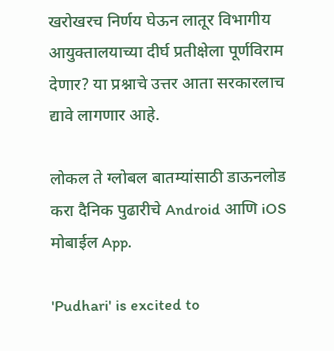खरोखरच निर्णय घेऊन लातूर विभागीय आयुक्तालयाच्या दीर्घ प्रतीक्षेला पूर्णविराम देणार? या प्रश्नाचे उत्तर आता सरकारलाच द्यावे लागणार आहे.

लोकल ते ग्लोबल बातम्यांसाठी डाऊनलोड करा दैनिक पुढारीचे Android आणि iOS मोबाईल App.

'Pudhari' is excited to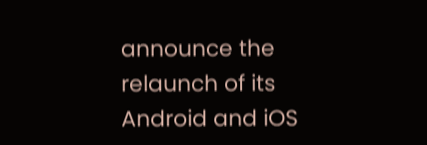announce the relaunch of its Android and iOS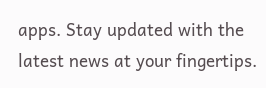apps. Stay updated with the latest news at your fingertips.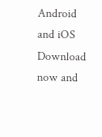Android and iOS Download now and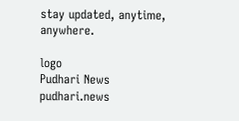stay updated, anytime, anywhere.

logo
Pudhari News
pudhari.news